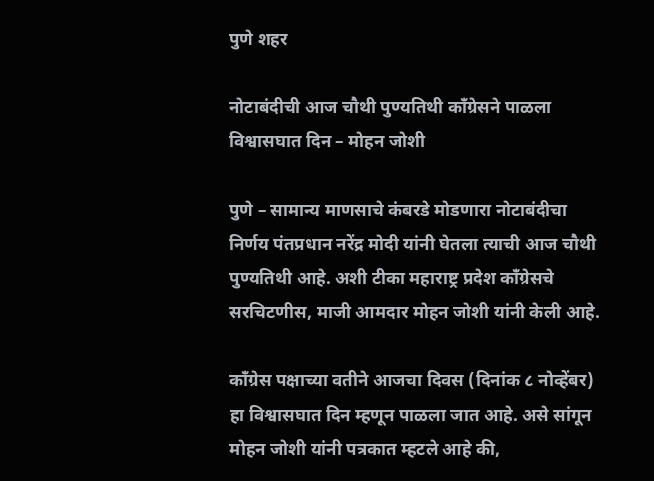पुणे शहर

नोटाबंदीची आज चौथी पुण्यतिथी काँग्रेसने पाळला विश्वासघात दिन – मोहन जोशी

पुणे – सामान्य माणसाचे कंबरडे मोडणारा नोटाबंदीचा निर्णय पंतप्रधान नरेंद्र मोदी यांनी घेतला त्याची आज चौथी पुण्यतिथी आहे. अशी टीका महाराष्ट्र प्रदेश काँग्रेसचे सरचिटणीस, माजी आमदार मोहन जोशी यांनी केली आहे.

काँग्रेस पक्षाच्या वतीने आजचा दिवस (दिनांक ८ नोव्हेंबर) हा विश्वासघात दिन म्हणून पाळला जात आहे. असे सांगून मोहन जोशी यांनी पत्रकात म्हटले आहे की,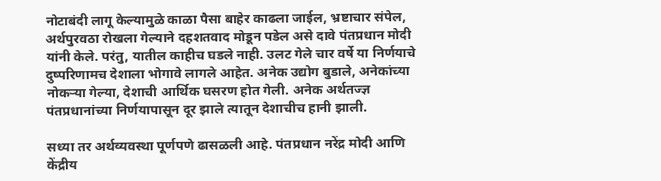नोटाबंदी लागू केल्यामुळे काळा पैसा बाहेर काढला जाईल, भ्रष्टाचार संपेल, अर्थपुरवठा रोखला गेल्याने दहशतवाद मोडून पडेल असे दावे पंतप्रधान मोदी यांनी केले. परंतु, यातील काहीच घडले नाही. उलट गेले चार वर्षे या निर्णयाचे दुष्परिणामच देशाला भोगावे लागले आहेत. अनेक उद्योग बुडाले, अनेकांच्या नोकऱ्या गेल्या, देशाची आर्थिक घसरण होत गेली. अनेक अर्थतज्ज्ञ पंतप्रधानांच्या निर्णयापासून दूर झाले त्यातून देशाचीच हानी झाली.

सध्या तर अर्थव्यवस्था पूर्णपणे ढासळली आहे. पंतप्रधान नरेंद्र मोदी आणि केंद्रीय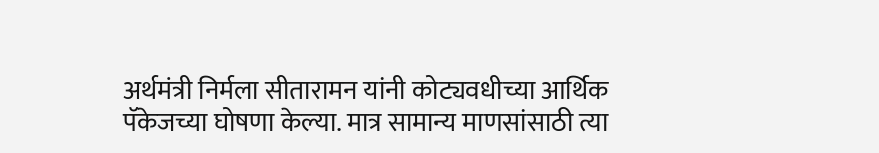अर्थमंत्री निर्मला सीतारामन यांनी कोट्यवधीच्या आर्थिक पॅकेजच्या घोषणा केल्या. मात्र सामान्य माणसांसाठी त्या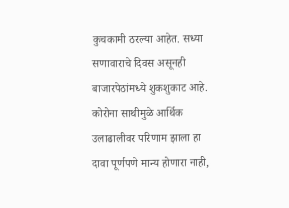कुचकामी ठरल्या आहेत. सध्या सणावाराचे दिवस असूनही बाजारपेठांमध्ये शुकशुकाट आहे. कोरोना साथीमुळे आर्थिक उलाढालीवर परिणाम झाला हा दावा पूर्णपणे मान्य होणारा नाही,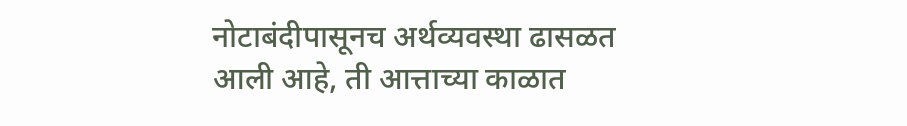नोटाबंदीपासूनच अर्थव्यवस्था ढासळत आली आहे, ती आत्ताच्या काळात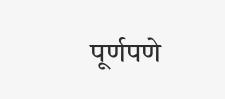पूर्णपणे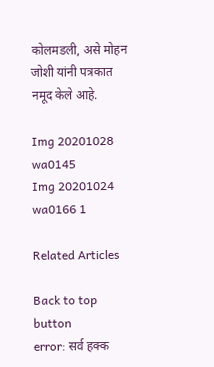कोलमडली, असे मोहन जोशी यांनी पत्रकात नमूद केले आहे.

Img 20201028 wa0145
Img 20201024 wa0166 1

Related Articles

Back to top button
error: सर्व हक्क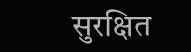सुरक्षित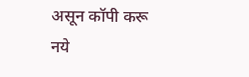असून कॉपी करू नये